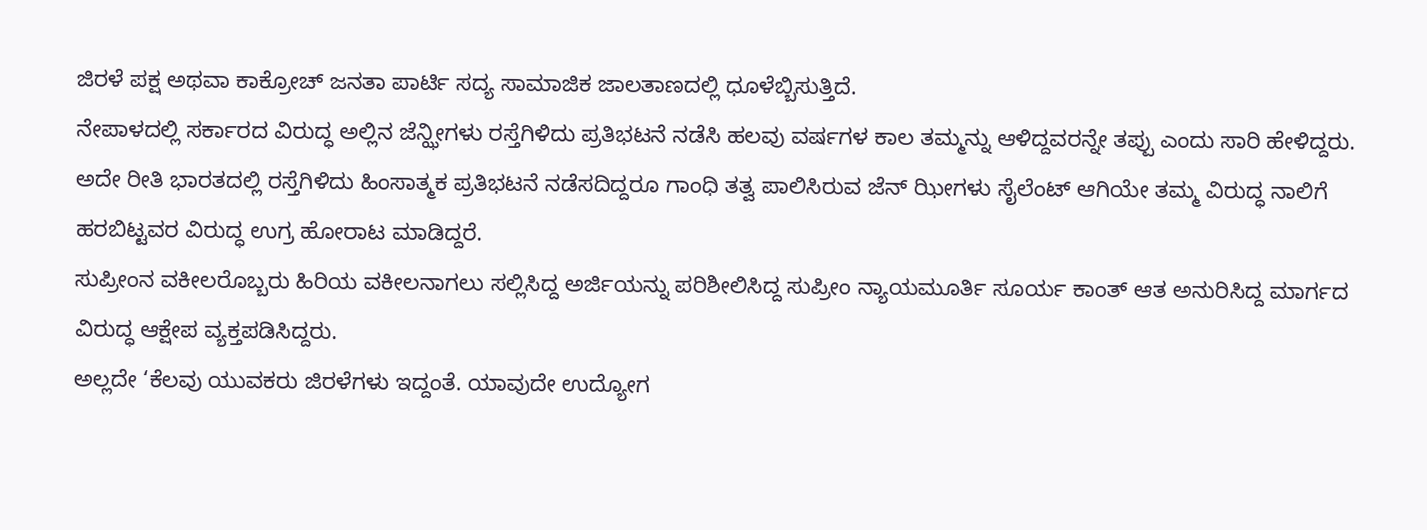ಜಿರಳೆ ಪಕ್ಷ ಅಥವಾ ಕಾಕ್ರೋಚ್ ಜನತಾ ಪಾರ್ಟಿ ಸದ್ಯ ಸಾಮಾಜಿಕ ಜಾಲತಾಣದಲ್ಲಿ ಧೂಳೆಬ್ಬಿಸುತ್ತಿದೆ.
ನೇಪಾಳದಲ್ಲಿ ಸರ್ಕಾರದ ವಿರುದ್ಧ ಅಲ್ಲಿನ ಜೆನ್ಝೀಗಳು ರಸ್ತೆಗಿಳಿದು ಪ್ರತಿಭಟನೆ ನಡೆಸಿ ಹಲವು ವರ್ಷಗಳ ಕಾಲ ತಮ್ಮನ್ನು ಆಳಿದ್ದವರನ್ನೇ ತಪ್ಪು ಎಂದು ಸಾರಿ ಹೇಳಿದ್ದರು.
ಅದೇ ರೀತಿ ಭಾರತದಲ್ಲಿ ರಸ್ತೆಗಿಳಿದು ಹಿಂಸಾತ್ಮಕ ಪ್ರತಿಭಟನೆ ನಡೆಸದಿದ್ದರೂ ಗಾಂಧಿ ತತ್ವ ಪಾಲಿಸಿರುವ ಜೆನ್ ಝೀಗಳು ಸೈಲೆಂಟ್ ಆಗಿಯೇ ತಮ್ಮ ವಿರುದ್ಧ ನಾಲಿಗೆ ಹರಬಿಟ್ಟವರ ವಿರುದ್ಧ ಉಗ್ರ ಹೋರಾಟ ಮಾಡಿದ್ದರೆ.
ಸುಪ್ರೀಂನ ವಕೀಲರೊಬ್ಬರು ಹಿರಿಯ ವಕೀಲನಾಗಲು ಸಲ್ಲಿಸಿದ್ದ ಅರ್ಜಿಯನ್ನು ಪರಿಶೀಲಿಸಿದ್ದ ಸುಪ್ರೀಂ ನ್ಯಾಯಮೂರ್ತಿ ಸೂರ್ಯ ಕಾಂತ್ ಆತ ಅನುರಿಸಿದ್ದ ಮಾರ್ಗದ ವಿರುದ್ಧ ಆಕ್ಷೇಪ ವ್ಯಕ್ತಪಡಿಸಿದ್ದರು.
ಅಲ್ಲದೇ ‘ಕೆಲವು ಯುವಕರು ಜಿರಳೆಗಳು ಇದ್ದಂತೆ. ಯಾವುದೇ ಉದ್ಯೋಗ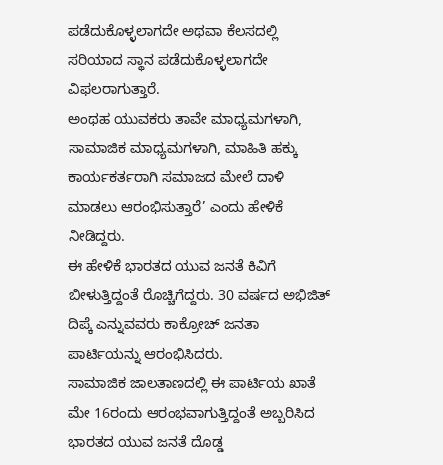ಪಡೆದುಕೊಳ್ಳಲಾಗದೇ ಅಥವಾ ಕೆಲಸದಲ್ಲಿ ಸರಿಯಾದ ಸ್ಥಾನ ಪಡೆದುಕೊಳ್ಳಲಾಗದೇ ವಿಫಲರಾಗುತ್ತಾರೆ.
ಅಂಥಹ ಯುವಕರು ತಾವೇ ಮಾಧ್ಯಮಗಳಾಗಿ, ಸಾಮಾಜಿಕ ಮಾಧ್ಯಮಗಳಾಗಿ, ಮಾಹಿತಿ ಹಕ್ಕು ಕಾರ್ಯಕರ್ತರಾಗಿ ಸಮಾಜದ ಮೇಲೆ ದಾಳಿ ಮಾಡಲು ಆರಂಭಿಸುತ್ತಾರೆ’ ಎಂದು ಹೇಳಿಕೆ ನೀಡಿದ್ದರು.
ಈ ಹೇಳಿಕೆ ಭಾರತದ ಯುವ ಜನತೆ ಕಿವಿಗೆ ಬೀಳುತ್ತಿದ್ದಂತೆ ರೊಚ್ಚಿಗೆದ್ದರು. 30 ವರ್ಷದ ಅಭಿಜಿತ್ ದಿಪ್ಕೆ ಎನ್ನುವವರು ಕಾಕ್ರೋಚ್ ಜನತಾ ಪಾರ್ಟಿಯನ್ನು ಆರಂಭಿಸಿದರು.
ಸಾಮಾಜಿಕ ಜಾಲತಾಣದಲ್ಲಿ ಈ ಪಾರ್ಟಿಯ ಖಾತೆ ಮೇ 16ರಂದು ಆರಂಭವಾಗುತ್ತಿದ್ದಂತೆ ಅಬ್ಬರಿಸಿದ ಭಾರತದ ಯುವ ಜನತೆ ದೊಡ್ಡ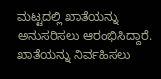ಮಟ್ಟದಲ್ಲಿ ಖಾತೆಯನ್ನು ಅನುಸರಿಸಲು ಆರಂಭಿಸಿದ್ದಾರೆ.
ಖಾತೆಯನ್ನು ನಿರ್ವಹಿಸಲು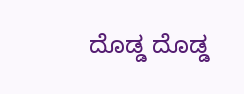ದೊಡ್ಡ ದೊಡ್ಡ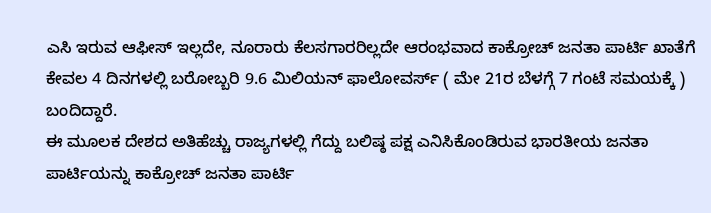ಎಸಿ ಇರುವ ಆಫೀಸ್ ಇಲ್ಲದೇ, ನೂರಾರು ಕೆಲಸಗಾರರಿಲ್ಲದೇ ಆರಂಭವಾದ ಕಾಕ್ರೋಚ್ ಜನತಾ ಪಾರ್ಟಿ ಖಾತೆಗೆ ಕೇವಲ 4 ದಿನಗಳಲ್ಲಿ ಬರೋಬ್ಬರಿ 9.6 ಮಿಲಿಯನ್ ಫಾಲೋವರ್ಸ್ ( ಮೇ 21ರ ಬೆಳಗ್ಗೆ 7 ಗಂಟೆ ಸಮಯಕ್ಕೆ ) ಬಂದಿದ್ದಾರೆ.
ಈ ಮೂಲಕ ದೇಶದ ಅತಿಹೆಚ್ಚು ರಾಜ್ಯಗಳಲ್ಲಿ ಗೆದ್ದು ಬಲಿಷ್ಠ ಪಕ್ಷ ಎನಿಸಿಕೊಂಡಿರುವ ಭಾರತೀಯ ಜನತಾ ಪಾರ್ಟಿಯನ್ನು ಕಾಕ್ರೋಚ್ ಜನತಾ ಪಾರ್ಟಿ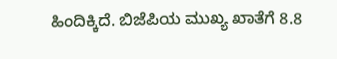ಹಿಂದಿಕ್ಕಿದೆ. ಬಿಜೆಪಿಯ ಮುಖ್ಯ ಖಾತೆಗೆ 8.8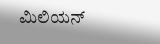ಮಿಲಿಯನ್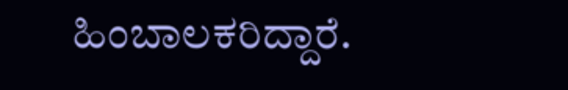ಹಿಂಬಾಲಕರಿದ್ದಾರೆ.